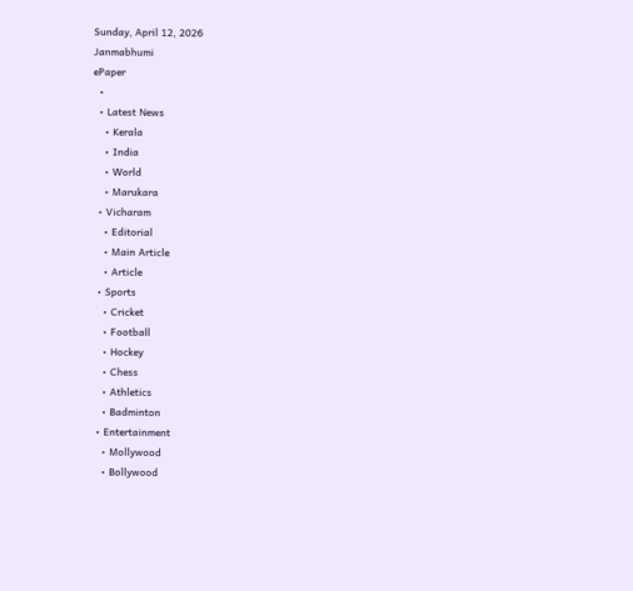Sunday, April 12, 2026
Janmabhumi
ePaper
  •
  • Latest News
    • Kerala
    • India
    • World
    • Marukara
  • Vicharam
    • Editorial
    • Main Article
    • Article
  • Sports
    • Cricket
    • Football
    • Hockey
    • Chess
    • Athletics
    • Badminton
  • Entertainment
    • Mollywood
    • Bollywood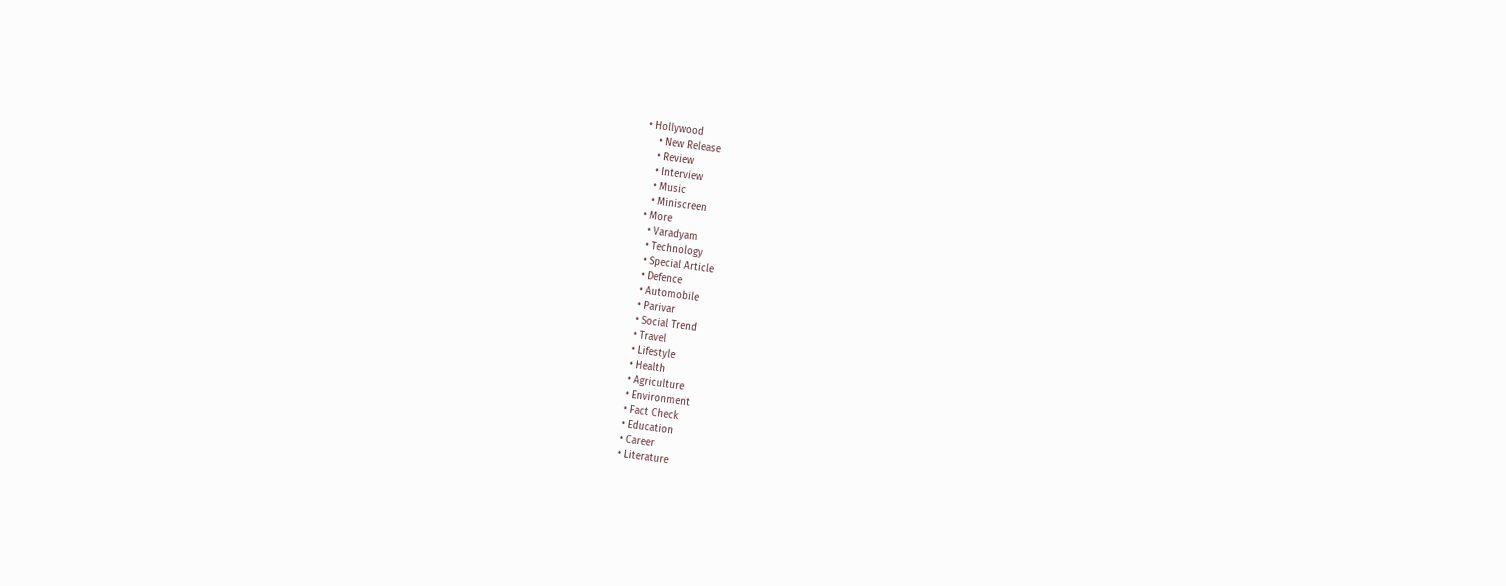• Hollywood
    • New Release
    • Review
    • Interview
    • Music
    • Miniscreen
  • More
    • Varadyam
    • Technology
    • Special Article
    • Defence
    • Automobile
    • Parivar
    • Social Trend
    • Travel
    • Lifestyle
    • Health
    • Agriculture
    • Environment
    • Fact Check
    • Education
    • Career
    • Literature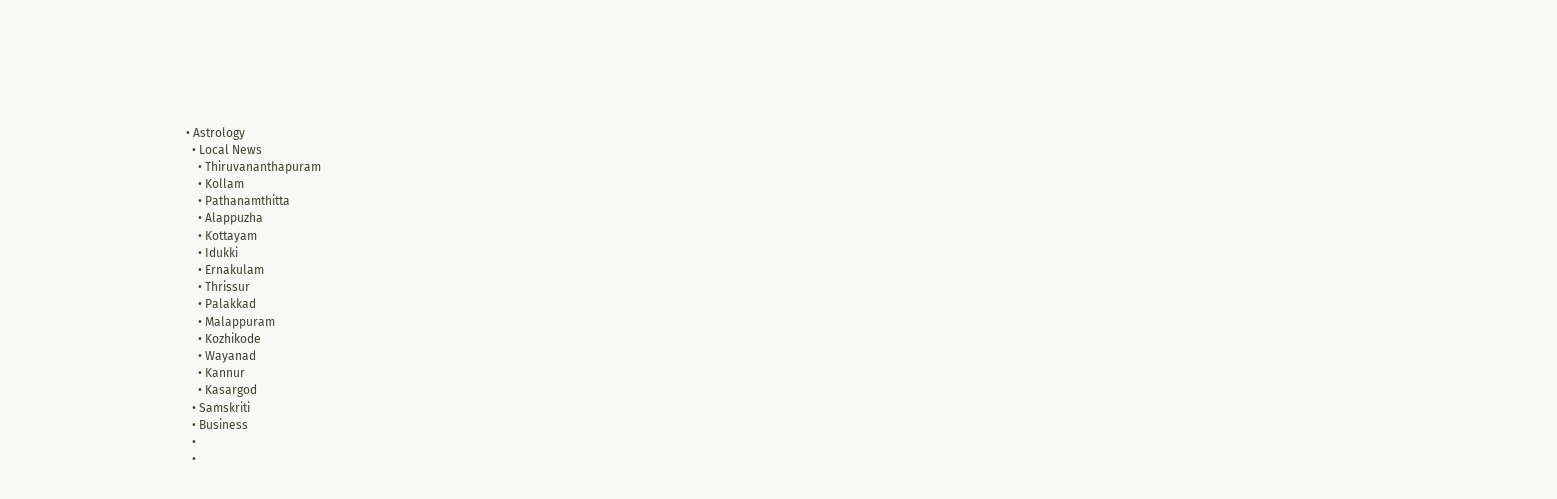• Astrology
  • Local News
    • Thiruvananthapuram
    • Kollam
    • Pathanamthitta
    • Alappuzha
    • Kottayam
    • Idukki
    • Ernakulam
    • Thrissur
    • Palakkad
    • Malappuram
    • Kozhikode
    • Wayanad
    • Kannur
    • Kasargod
  • Samskriti
  • Business
  •
  •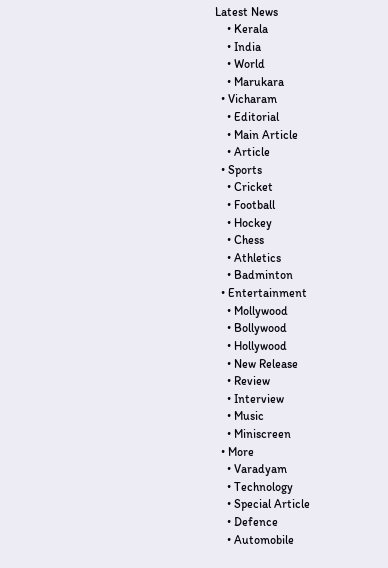Latest News
    • Kerala
    • India
    • World
    • Marukara
  • Vicharam
    • Editorial
    • Main Article
    • Article
  • Sports
    • Cricket
    • Football
    • Hockey
    • Chess
    • Athletics
    • Badminton
  • Entertainment
    • Mollywood
    • Bollywood
    • Hollywood
    • New Release
    • Review
    • Interview
    • Music
    • Miniscreen
  • More
    • Varadyam
    • Technology
    • Special Article
    • Defence
    • Automobile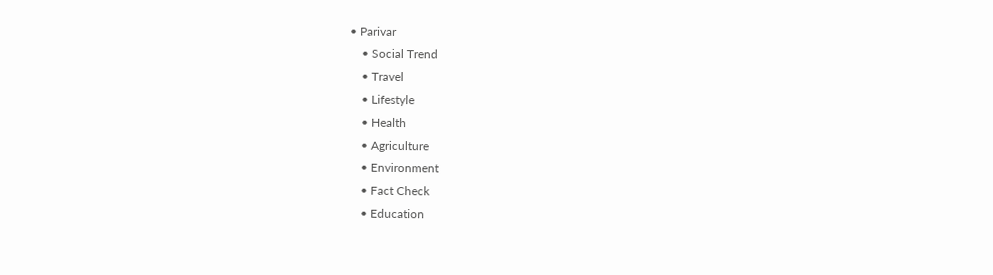• Parivar
    • Social Trend
    • Travel
    • Lifestyle
    • Health
    • Agriculture
    • Environment
    • Fact Check
    • Education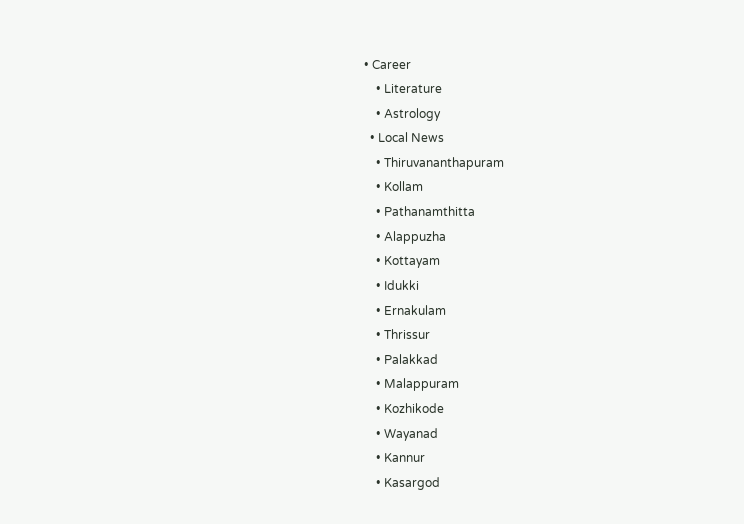• Career
    • Literature
    • Astrology
  • Local News
    • Thiruvananthapuram
    • Kollam
    • Pathanamthitta
    • Alappuzha
    • Kottayam
    • Idukki
    • Ernakulam
    • Thrissur
    • Palakkad
    • Malappuram
    • Kozhikode
    • Wayanad
    • Kannur
    • Kasargod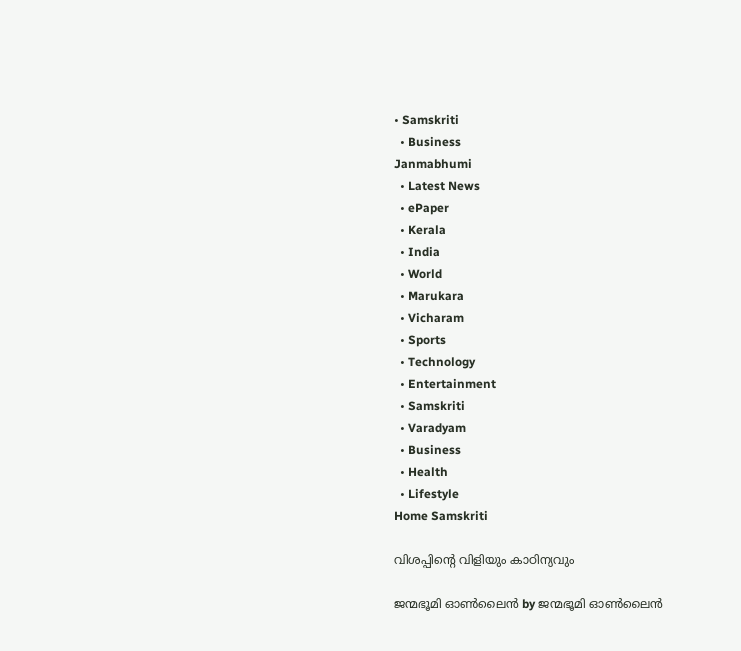• Samskriti
  • Business
Janmabhumi
  • Latest News
  • ePaper
  • Kerala
  • India
  • World
  • Marukara
  • Vicharam
  • Sports
  • Technology
  • Entertainment
  • Samskriti
  • Varadyam
  • Business
  • Health
  • Lifestyle
Home Samskriti

വിശപ്പിന്റെ വിളിയും കാഠിന്യവും

ജന്മഭൂമി ഓണ്‍ലൈന്‍ by ജന്മഭൂമി ഓണ്‍ലൈന്‍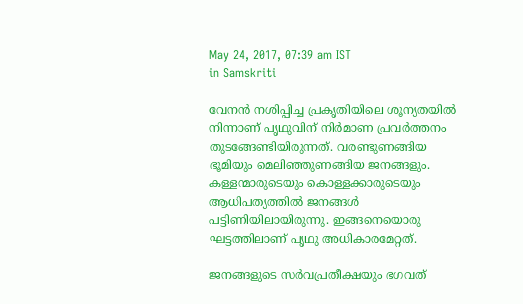May 24, 2017, 07:39 am IST
in Samskriti

വേനന്‍ നശിപ്പിച്ച പ്രകൃതിയിലെ ശൂന്യതയില്‍ നിന്നാണ് പൃഥുവിന് നിര്‍മാണ പ്രവര്‍ത്തനം തുടങ്ങേണ്ടിയിരുന്നത്. വരണ്ടുണങ്ങിയ ഭൂമിയും മെലിഞ്ഞുണങ്ങിയ ജനങ്ങളും. കള്ളന്മാരുടെയും കൊള്ളക്കാരുടെയും ആധിപത്യത്തില്‍ ജനങ്ങള്‍ പട്ടിണിയിലായിരുന്നു. ഇങ്ങനെയൊരു ഘട്ടത്തിലാണ് പൃഥു അധികാരമേറ്റത്.

ജനങ്ങളുടെ സര്‍വപ്രതീക്ഷയും ഭഗവത്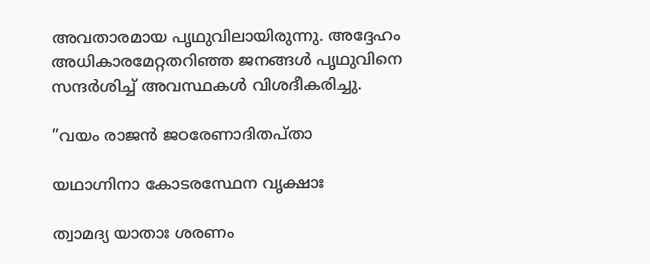അവതാരമായ പൃഥുവിലായിരുന്നു. അദ്ദേഹം അധികാരമേറ്റതറിഞ്ഞ ജനങ്ങള്‍ പൃഥുവിനെ സന്ദര്‍ശിച്ച് അവസ്ഥകള്‍ വിശദീകരിച്ചു.

”വയം രാജന്‍ ജഠരേണാദിതപ്താ

യഥാഗ്നിനാ കോടരസ്ഥേന വൃക്ഷാഃ

ത്വാമദ്യ യാതാഃ ശരണം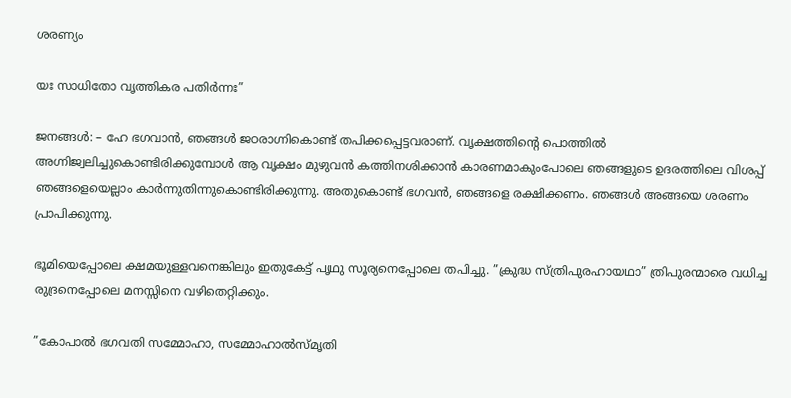ശരണ്യം

യഃ സാധിതോ വൃത്തികര പതിര്‍ന്നഃ”

ജനങ്ങള്‍: – ഹേ ഭഗവാന്‍, ഞങ്ങള്‍ ജഠരാഗ്നികൊണ്ട് തപിക്കപ്പെട്ടവരാണ്. വൃക്ഷത്തിന്റെ പൊത്തില്‍ അഗ്നിജ്വലിച്ചുകൊണ്ടിരിക്കുമ്പോള്‍ ആ വൃക്ഷം മുഴുവന്‍ കത്തിനശിക്കാന്‍ കാരണമാകുംപോലെ ഞങ്ങളുടെ ഉദരത്തിലെ വിശപ്പ് ഞങ്ങളെയെല്ലാം കാര്‍ന്നുതിന്നുകൊണ്ടിരിക്കുന്നു. അതുകൊണ്ട് ഭഗവന്‍, ഞങ്ങളെ രക്ഷിക്കണം. ഞങ്ങള്‍ അങ്ങയെ ശരണം പ്രാപിക്കുന്നു.

ഭൂമിയെപ്പോലെ ക്ഷമയുള്ളവനെങ്കിലും ഇതുകേട്ട് പൃഥു സൂര്യനെപ്പോലെ തപിച്ചു. ”ക്രുദ്ധ സ്ത്രിപുരഹായഥാ” ത്രിപുരന്മാരെ വധിച്ച രുദ്രനെപ്പോലെ മനസ്സിനെ വഴിതെറ്റിക്കും.

”കോപാല്‍ ഭഗവതി സമ്മോഹാ, സമ്മോഹാല്‍സ്മൃതി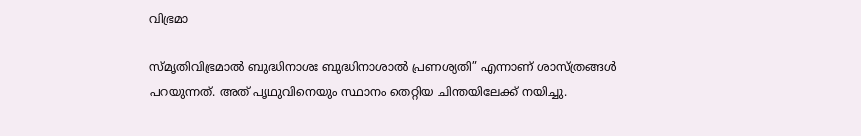വിഭ്രമാ

സ്മൃതിവിഭ്രമാല്‍ ബുദ്ധിനാശഃ ബുദ്ധിനാശാല്‍ പ്രണശ്യതി” എന്നാണ് ശാസ്ത്രങ്ങള്‍ പറയുന്നത്. അത് പൃഥുവിനെയും സ്ഥാനം തെറ്റിയ ചിന്തയിലേക്ക് നയിച്ചു.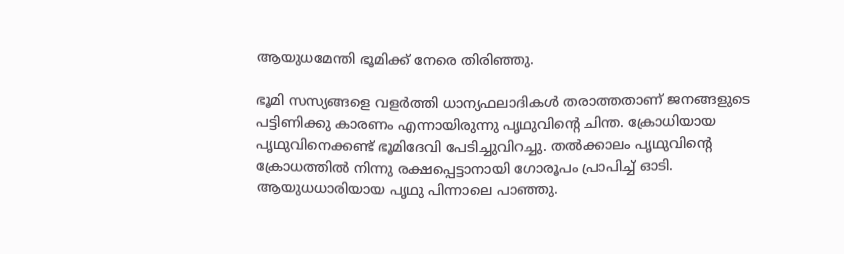ആയുധമേന്തി ഭൂമിക്ക് നേരെ തിരിഞ്ഞു.

ഭൂമി സസ്യങ്ങളെ വളര്‍ത്തി ധാന്യഫലാദികള്‍ തരാത്തതാണ് ജനങ്ങളുടെ പട്ടിണിക്കു കാരണം എന്നായിരുന്നു പൃഥുവിന്റെ ചിന്ത. ക്രോധിയായ പൃഥുവിനെക്കണ്ട് ഭൂമിദേവി പേടിച്ചുവിറച്ചു. തല്‍ക്കാലം പൃഥുവിന്റെ ക്രോധത്തില്‍ നിന്നു രക്ഷപ്പെട്ടാനായി ഗോരൂപം പ്രാപിച്ച് ഓടി. ആയുധധാരിയായ പൃഥു പിന്നാലെ പാഞ്ഞു.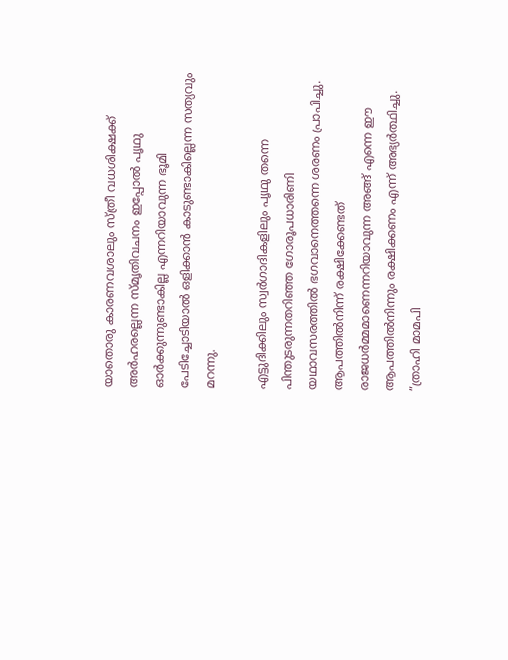യാതൊരു കാരണവശാലും സ്ത്രീ വധശിക്ഷക്ക് അര്‍ഹരല്ലെന്ന സ്മൃതിവചനം ഇപ്പോല്‍ പൃഥു ഓര്‍ക്കുന്നുണ്ടാകില്ല എന്നറിയാവുന്ന ഭൂമി പേടിച്ചോടിയാല്‍ ഒളിക്കാന്‍ കാടുണ്ടാകില്ലെന്ന സത്യവും മറന്നു.

എട്ടുദിക്കിലും സ്വര്‍ഗാദികളിലും പൃഥു തന്നെ പിന്തുടരുന്നതറിഞ്ഞ ഗോരൂപധാരിണി യഥാവസരത്തില്‍ ഭഗവാനെത്തന്നെ ശരണം പ്രാപിച്ചു. ആപത്തില്‍നിന്ന് രക്ഷിക്കേണ്ടത് രാജധര്‍മ്മമാണെന്നറിയാവുന്ന അങ്ങ് എന്നെ ഈ ആപത്തില്‍നിന്നും രക്ഷിക്കണം എന്ന് അഭ്യര്‍ത്ഥിച്ചു. ”ത്രാഹി മാമപി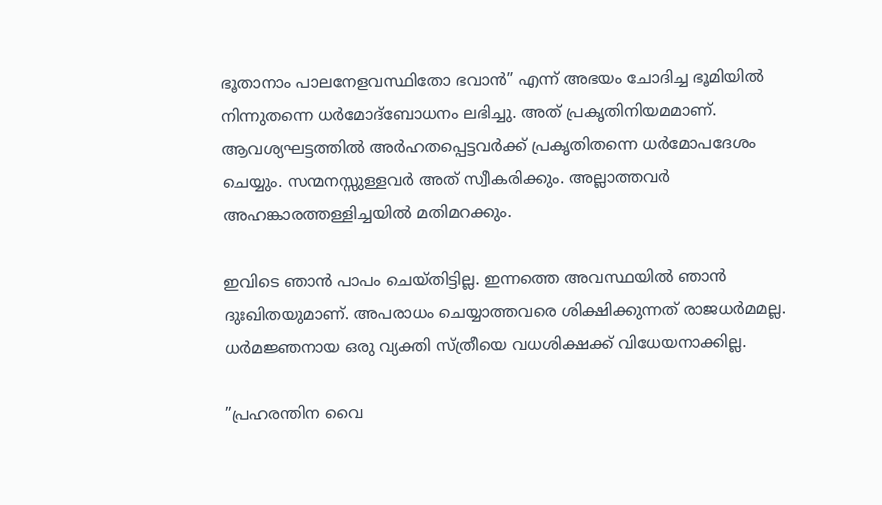ഭൂതാനാം പാലനേളവസ്ഥിതോ ഭവാന്‍” എന്ന് അഭയം ചോദിച്ച ഭൂമിയില്‍ നിന്നുതന്നെ ധര്‍മോദ്‌ബോധനം ലഭിച്ചു. അത് പ്രകൃതിനിയമമാണ്. ആവശ്യഘട്ടത്തില്‍ അര്‍ഹതപ്പെട്ടവര്‍ക്ക് പ്രകൃതിതന്നെ ധര്‍മോപദേശം ചെയ്യും. സന്മനസ്സുള്ളവര്‍ അത് സ്വീകരിക്കും. അല്ലാത്തവര്‍ അഹങ്കാരത്തള്ളിച്ചയില്‍ മതിമറക്കും.

ഇവിടെ ഞാന്‍ പാപം ചെയ്തിട്ടില്ല. ഇന്നത്തെ അവസ്ഥയില്‍ ഞാന്‍ ദുഃഖിതയുമാണ്. അപരാധം ചെയ്യാത്തവരെ ശിക്ഷിക്കുന്നത് രാജധര്‍മമല്ല. ധര്‍മജ്ഞനായ ഒരു വ്യക്തി സ്ത്രീയെ വധശിക്ഷക്ക് വിധേയനാക്കില്ല.

”പ്രഹരന്തിന വൈ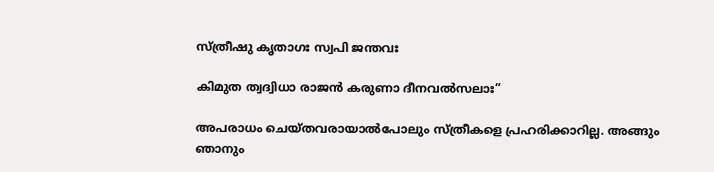സ്ത്രീഷു കൃതാഗഃ സ്വപി ജന്തവഃ

കിമുത ത്വദ്വിധാ രാജന്‍ കരുണാ ദീനവല്‍സലാഃ”

അപരാധം ചെയ്തവരായാല്‍പോലും സ്ത്രീകളെ പ്രഹരിക്കാറില്ല. അങ്ങും ഞാനും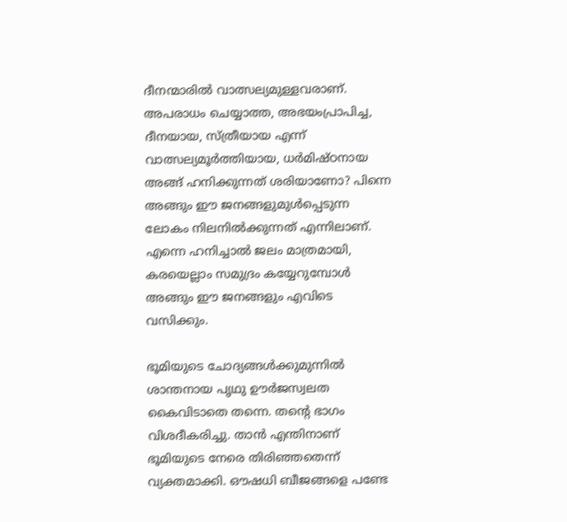ദീനന്മാരില്‍ വാത്സല്യമുള്ളവരാണ്. അപരാധം ചെയ്യാത്ത, അഭയംപ്രാപിച്ച, ദീനയായ, സ്ത്രീയായ എന്ന് വാത്സല്യമൂര്‍ത്തിയായ, ധര്‍മിഷ്ഠനായ അങ്ങ് ഹനിക്കുന്നത് ശരിയാണോ? പിന്നെ അങ്ങും ഈ ജനങ്ങളുമുള്‍പ്പെടുന്ന ലോകം നിലനില്‍ക്കുന്നത് എന്നിലാണ്. എന്നെ ഹനിച്ചാല്‍ ജലം മാത്രമായി, കരയെല്ലാം സമുദ്രം കയ്യേറുമ്പോള്‍ അങ്ങും ഈ ജനങ്ങളും എവിടെ വസിക്കും.

ഭൂമിയുടെ ചോദ്യങ്ങള്‍ക്കുമുന്നില്‍ ശാന്തനായ പൃഥു ഊര്‍ജസ്വലത കൈവിടാതെ തന്നെ. തന്റെ ഭാഗം വിശദീകരിച്ചു. താന്‍ എന്തിനാണ് ഭൂമിയുടെ നേരെ തിരിഞ്ഞതെന്ന് വ്യക്തമാക്കി. ഔഷധി ബീജങ്ങളെ പണ്ടേ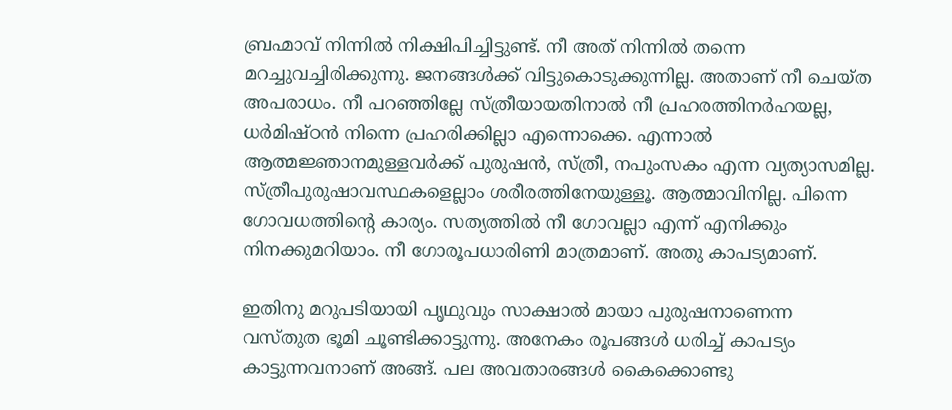ബ്രഹ്മാവ് നിന്നില്‍ നിക്ഷിപിച്ചിട്ടുണ്ട്. നീ അത് നിന്നില്‍ തന്നെ മറച്ചുവച്ചിരിക്കുന്നു. ജനങ്ങള്‍ക്ക് വിട്ടുകൊടുക്കുന്നില്ല. അതാണ് നീ ചെയ്ത അപരാധം. നീ പറഞ്ഞില്ലേ സ്ത്രീയായതിനാല്‍ നീ പ്രഹരത്തിനര്‍ഹയല്ല, ധര്‍മിഷ്ഠന്‍ നിന്നെ പ്രഹരിക്കില്ലാ എന്നൊക്കെ. എന്നാല്‍ ആത്മജ്ഞാനമുള്ളവര്‍ക്ക് പുരുഷന്‍, സ്ത്രീ, നപുംസകം എന്ന വ്യത്യാസമില്ല. സ്ത്രീപുരുഷാവസ്ഥകളെല്ലാം ശരീരത്തിനേയുള്ളൂ. ആത്മാവിനില്ല. പിന്നെ ഗോവധത്തിന്റെ കാര്യം. സത്യത്തില്‍ നീ ഗോവല്ലാ എന്ന് എനിക്കും നിനക്കുമറിയാം. നീ ഗോരൂപധാരിണി മാത്രമാണ്. അതു കാപട്യമാണ്.

ഇതിനു മറുപടിയായി പൃഥുവും സാക്ഷാല്‍ മായാ പുരുഷനാണെന്ന വസ്തുത ഭൂമി ചൂണ്ടിക്കാട്ടുന്നു. അനേകം രൂപങ്ങള്‍ ധരിച്ച് കാപട്യം കാട്ടുന്നവനാണ് അങ്ങ്. പല അവതാരങ്ങള്‍ കൈക്കൊണ്ടു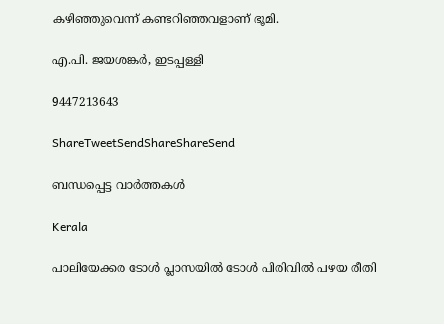കഴിഞ്ഞുവെന്ന് കണ്ടറിഞ്ഞവളാണ് ഭൂമി.

എ.പി. ജയശങ്കര്‍, ഇടപ്പള്ളി

9447213643

ShareTweetSendShareShareSend

ബന്ധപ്പെട്ട വാര്‍ത്തകള്‍

Kerala

പാലിയേക്കര ടോള്‍ പ്ലാസയില്‍ ടോള്‍ പിരിവില്‍ പഴയ രീതി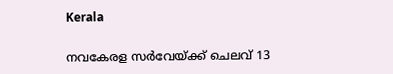Kerala

നവകേരള സര്‍വേയ്‌ക്ക് ചെലവ് 13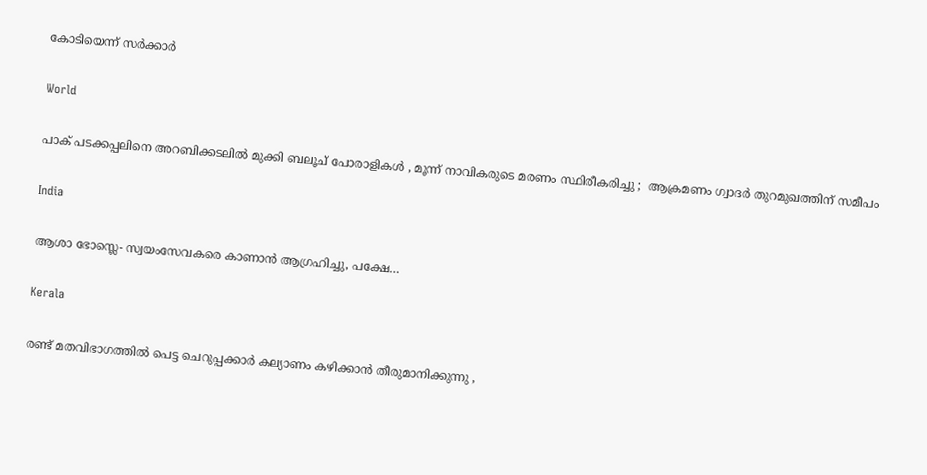കോടിയെന്ന് സര്‍ക്കാര്‍

World

പാക് പടക്കപ്പലിനെ അറബിക്കടലിൽ മുക്കി ബലൂച് പോരാളികൾ , മൂന്ന് നാവികരുടെ മരണം സ്ഥിരീകരിച്ചു ;  ആക്രമണം ഗ്വാദർ തുറമുഖത്തിന് സമീപം

India

ആശാ ഭോസ്ലെ- സ്വയംസേവകരെ കാണാന്‍ ആഗ്രഹിച്ചു, പക്ഷേ…

Kerala

രണ്ട് മതവിഭാഗത്തിൽ പെട്ട ചെറുപ്പക്കാർ കല്യാണം കഴിക്കാൻ തീരുമാനിക്കുന്നു ,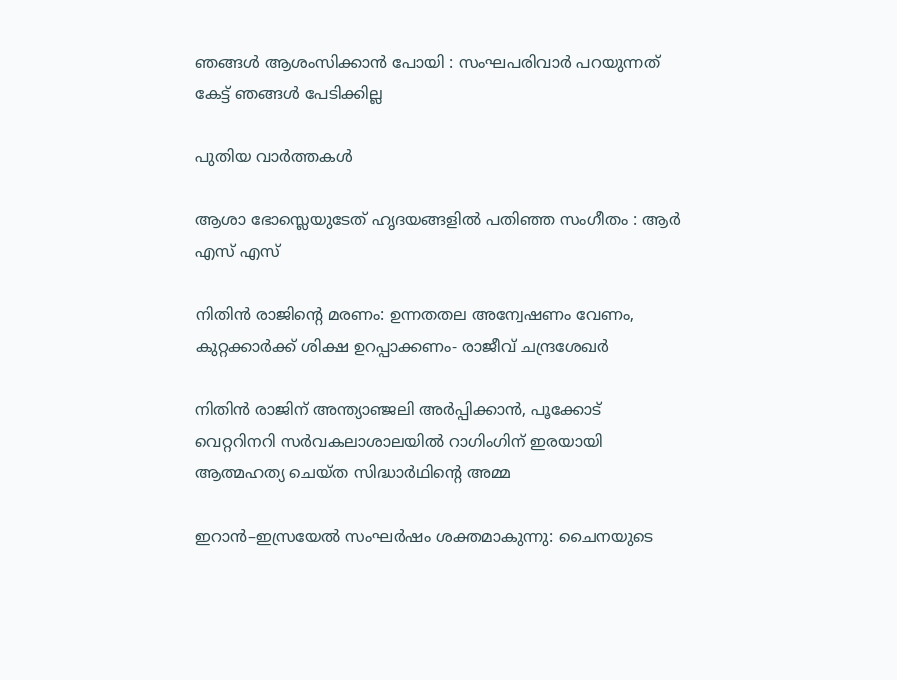ഞങ്ങൾ ആശംസിക്കാൻ പോയി : സംഘപരിവാർ പറയുന്നത് കേട്ട് ഞങ്ങൾ പേടിക്കില്ല

പുതിയ വാര്‍ത്തകള്‍

ആശാ ഭോസ്ലെയുടേത് ഹൃദയങ്ങളില്‍ പതിഞ്ഞ സംഗീതം : ആര്‍ എസ് എസ്

നിതിന്‍ രാജിന്റെ മരണം: ഉന്നതതല അന്വേഷണം വേണം, കുറ്റക്കാര്‍ക്ക് ശിക്ഷ ഉറപ്പാക്കണം- രാജീവ് ചന്ദ്രശേഖര്‍

നിതിന്‍ രാജിന് അന്ത്യാഞ്ജലി അര്‍പ്പിക്കാന്‍, പൂക്കോട് വെറ്ററിനറി സര്‍വകലാശാലയില്‍ റാഗിംഗിന് ഇരയായി ആത്മഹത്യ ചെയ്ത സിദ്ധാര്‍ഥിന്റെ അമ്മ

ഇറാൻ–ഇസ്രയേൽ സംഘർഷം ശക്തമാകുന്നു: ചൈനയുടെ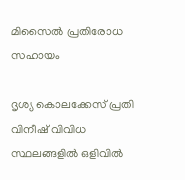മിസൈൽ പ്രതിരോധ സഹായം

ദൃശ്യ കൊലക്കേസ് പ്രതി വിനീഷ് വിവിധ സ്ഥലങ്ങളില്‍ ഒളിവില്‍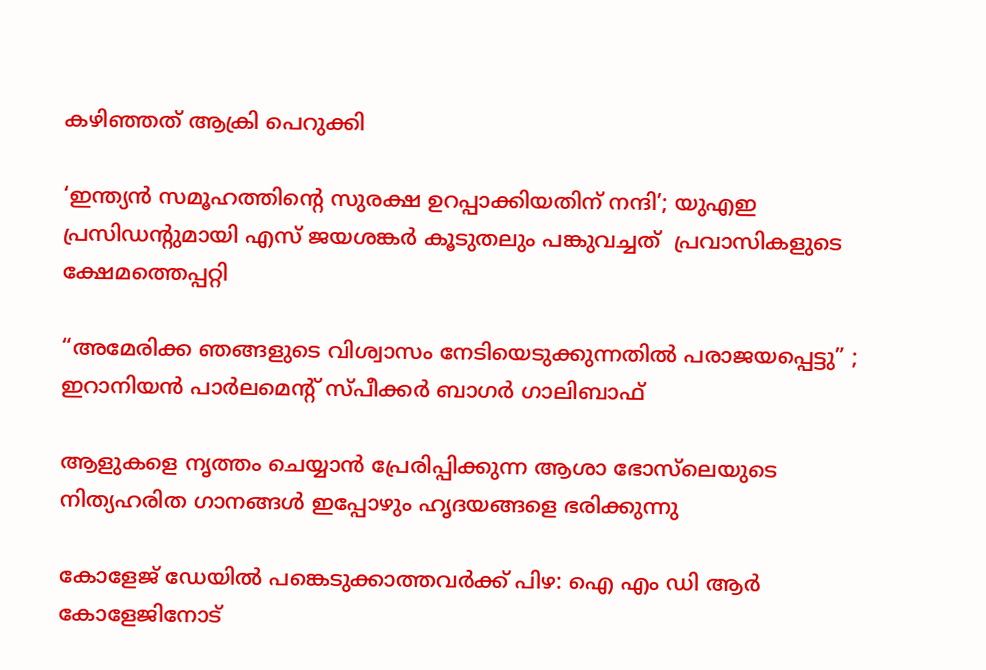കഴിഞ്ഞത് ആക്രി പെറുക്കി

‘ഇന്ത്യൻ സമൂഹത്തിന്റെ സുരക്ഷ ഉറപ്പാക്കിയതിന് നന്ദി’; യുഎഇ പ്രസിഡൻ്റുമായി എസ് ജയശങ്കർ കൂടുതലും പങ്കുവച്ചത്  പ്രവാസികളുടെ ക്ഷേമത്തെപ്പറ്റി

“അമേരിക്ക ഞങ്ങളുടെ വിശ്വാസം നേടിയെടുക്കുന്നതിൽ പരാജയപ്പെട്ടു” ; ഇറാനിയൻ പാർലമെന്റ് സ്പീക്കർ ബാഗർ ഗാലിബാഫ്

ആളുകളെ നൃത്തം ചെയ്യാൻ പ്രേരിപ്പിക്കുന്ന ആശാ ഭോസ്‌ലെയുടെ നിത്യഹരിത ഗാനങ്ങൾ ഇപ്പോഴും ഹൃദയങ്ങളെ ഭരിക്കുന്നു

കോളേജ് ഡേയില്‍ പങ്കെടുക്കാത്തവര്‍ക്ക് പിഴ: ഐ എം ഡി ആര്‍ കോളേജിനോട്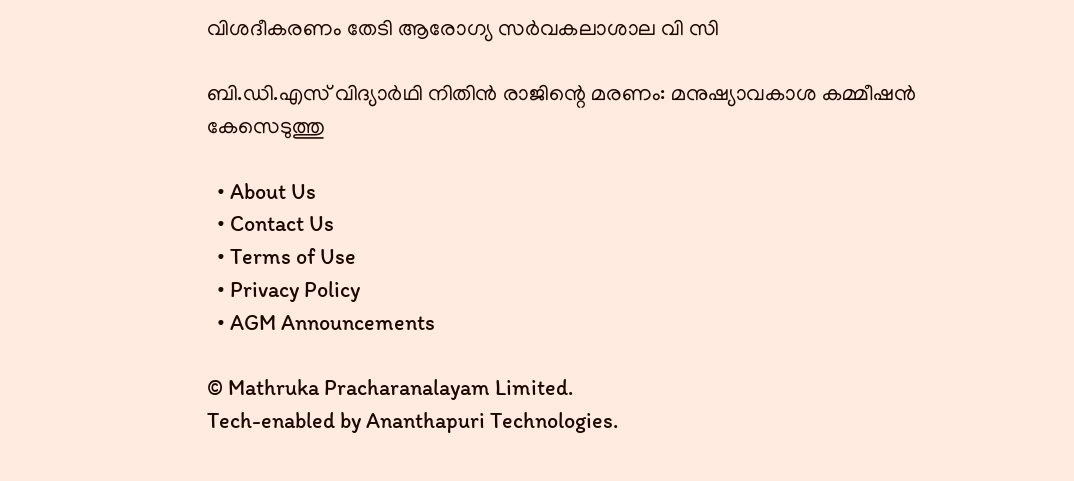വിശദീകരണം തേടി ആരോഗ്യ സര്‍വകലാശാല വി സി

ബി.ഡി.എസ് വിദ്യാര്‍ഥി നിതിന്‍ രാജിന്റെ മരണം: മനുഷ്യാവകാശ കമ്മീഷന്‍ കേസെടുത്തു

  • About Us
  • Contact Us
  • Terms of Use
  • Privacy Policy
  • AGM Announcements

© Mathruka Pracharanalayam Limited.
Tech-enabled by Ananthapuri Technologies.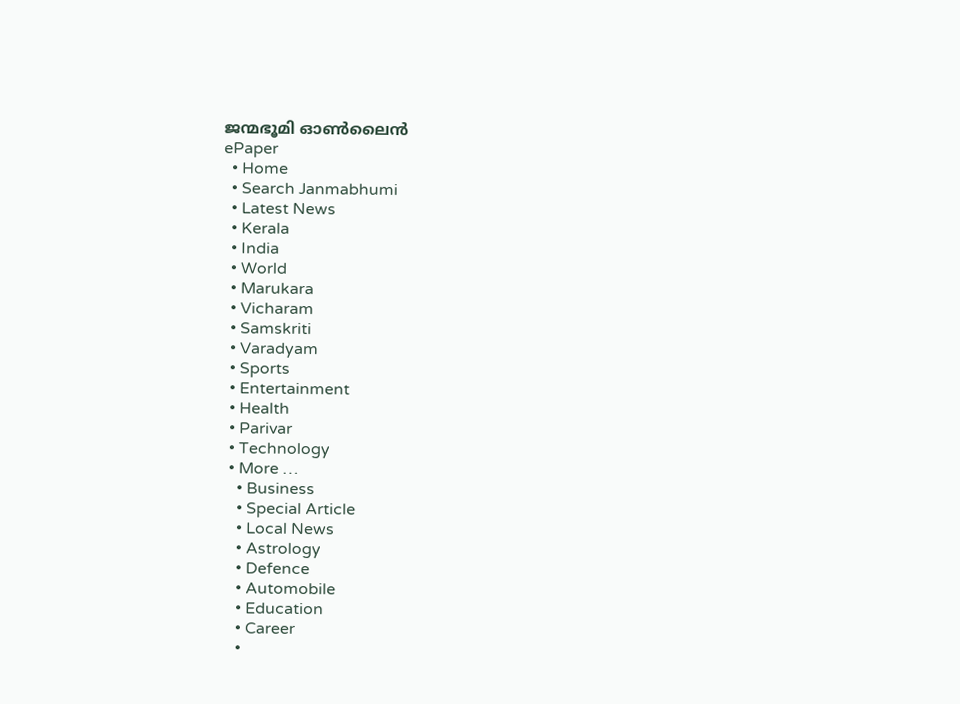ജന്മഭൂമി ഓണ്‍ലൈന്‍
ePaper
  • Home
  • Search Janmabhumi
  • Latest News
  • Kerala
  • India
  • World
  • Marukara
  • Vicharam
  • Samskriti
  • Varadyam
  • Sports
  • Entertainment
  • Health
  • Parivar
  • Technology
  • More …
    • Business
    • Special Article
    • Local News
    • Astrology
    • Defence
    • Automobile
    • Education
    • Career
    •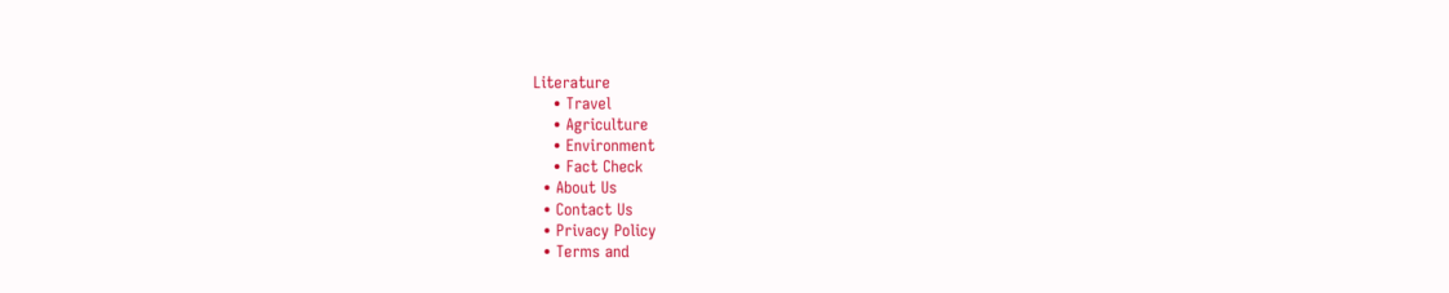Literature
    • Travel
    • Agriculture
    • Environment
    • Fact Check
  • About Us
  • Contact Us
  • Privacy Policy
  • Terms and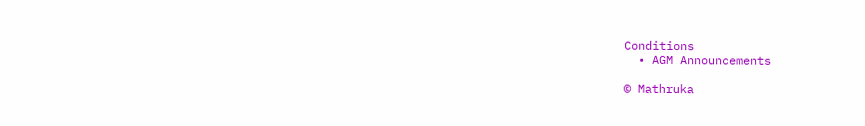Conditions
  • AGM Announcements

© Mathruka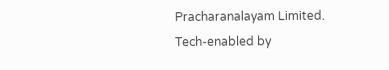Pracharanalayam Limited.
Tech-enabled by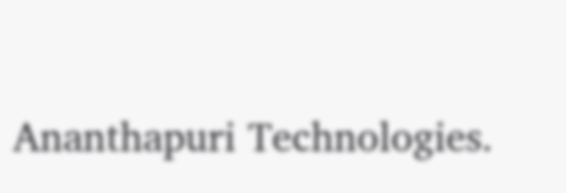Ananthapuri Technologies.